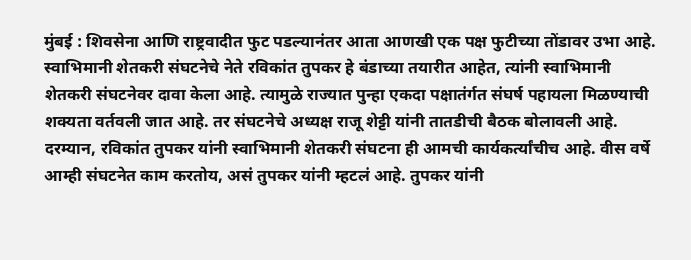मुंबई : शिवसेना आणि राष्ट्रवादीत फुट पडल्यानंतर आता आणखी एक पक्ष फुटीच्या तोंडावर उभा आहे. स्वाभिमानी शेतकरी संघटनेचे नेते रविकांत तुपकर हे बंडाच्या तयारीत आहेत, त्यांनी स्वाभिमानी शेतकरी संघटनेवर दावा केला आहे. त्यामुळे राज्यात पुन्हा एकदा पक्षातंर्गत संघर्ष पहायला मिळण्याची शक्यता वर्तवली जात आहे. तर संघटनेचे अध्यक्ष राजू शेट्टी यांनी तातडीची बैठक बोलावली आहे.
दरम्यान, रविकांत तुपकर यांनी स्वाभिमानी शेतकरी संघटना ही आमची कार्यकर्त्यांचीच आहे. वीस वर्षे आम्ही संघटनेत काम करतोय, असं तुपकर यांनी म्हटलं आहे. तुपकर यांनी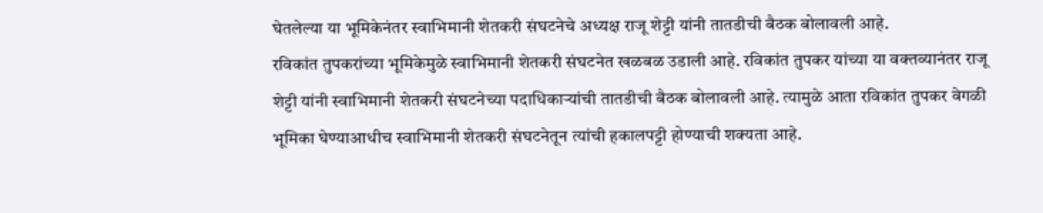घेतलेल्या या भूमिकेनंतर स्वाभिमानी शेतकरी संघटनेचे अध्यक्ष राजू शेट्टी यांनी तातडीची बैठक बोलावली आहे.
रविकांत तुपकरांच्या भूमिकेमुळे स्वाभिमानी शेतकरी संघटनेत खळबळ उडाली आहे. रविकांत तुपकर यांच्या या वक्तव्यानंतर राजू शेट्टी यांनी स्वाभिमानी शेतकरी संघटनेच्या पदाधिकाऱ्यांची तातडीची बैठक बोलावली आहे. त्यामुळे आता रविकांत तुपकर वेगळी भूमिका घेण्याआधीच स्वाभिमानी शेतकरी संघटनेतून त्यांची हकालपट्टी होण्याची शक्यता आहे.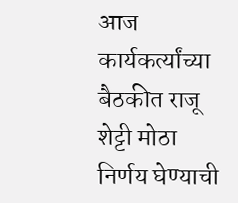आज कार्यकर्त्यांच्या बैठकीत राजू शेट्टी मोठा निर्णय घेण्याची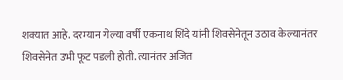शक्यात आहे. दरम्यान गेल्या वर्षी एकनाथ शिंदे यांनी शिवसेनेतून उठाव केल्यानंतर शिवसेनेत उभी फूट पडली होती. त्यानंतर अजित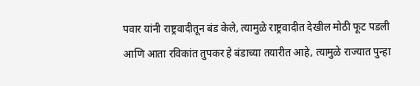पवार यांनी राष्ट्रवादीतून बंड केले, त्यामुळे राष्ट्रवादीत देखील मोठी फूट पडली आणि आता रविकांत तुपकर हे बंडाच्या तयारीत आहे, त्यामुळे राज्यात पुन्हा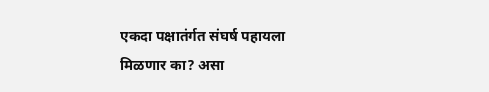एकदा पक्षातंर्गत संघर्ष पहायला मिळणार का? असा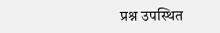प्रश्न उपस्थित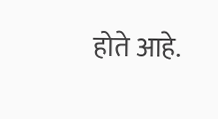होते आहे.